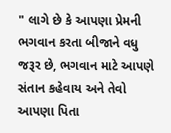" લાગે છે કે આપણા પ્રેમની ભગવાન કરતા બીજાને વધુ જરૂર છે, ભગવાન માટે આપણે સંતાન કહેવાય અને તેવો આપણા પિતા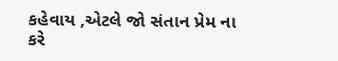કહેવાય ,એટલે જો સંતાન પ્રેમ ના કરે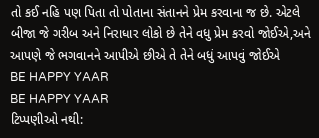તો કઈ નહિ પણ પિતા તો પોતાના સંતાનને પ્રેમ કરવાના જ છે. એટલે બીજા જે ગરીબ અને નિરાધાર લોકો છે તેને વધુ પ્રેમ કરવો જોઈએ,અને આપણે જે ભગવાનને આપીએ છીએ તે તેને બધું આપવું જોઈએ
BE HAPPY YAAR
BE HAPPY YAAR
ટિપ્પણીઓ નથી: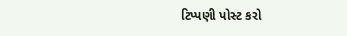ટિપ્પણી પોસ્ટ કરો